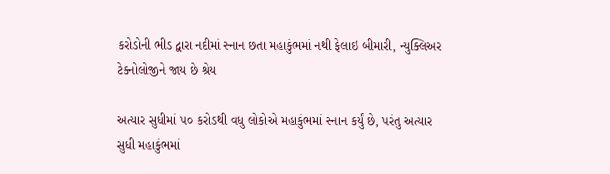કરોડોની ભીડ દ્વારા નદીમાં સ્નાન છતા મહાકુંભમાં નથી ફેલાઇ બીમારી, ન્યુક્લિઅર ટેક્નોલોજીને જાય છે શ્રેય

અત્યાર સુધીમાં ૫૦ કરોડથી વધુ લોકોએ મહાકુંભમાં સ્નાન કર્યું છે, પરંતુ અત્યાર સુધી મહાકુંભમાં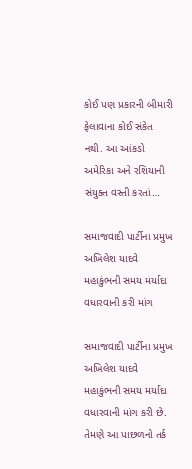કોઈ પણ પ્રકારની બીમારી ફેલાવાના કોઈ સંકેત નથી. આ આંકડો અમેરિકા અને રશિયાની સંયુક્ત વસ્તી કરતાં…

સમાજવાદી પાર્ટીના પ્રમુખ અખિલેશ યાદવે મહાકુંભની સમય મર્યાદા વધારવાની કરી માંગ

સમાજવાદી પાર્ટીના પ્રમુખ અખિલેશ યાદવે મહાકુંભની સમય મર્યાદા વધારવાની માંગ કરી છે. તેમણે આ પાછળનો તર્ક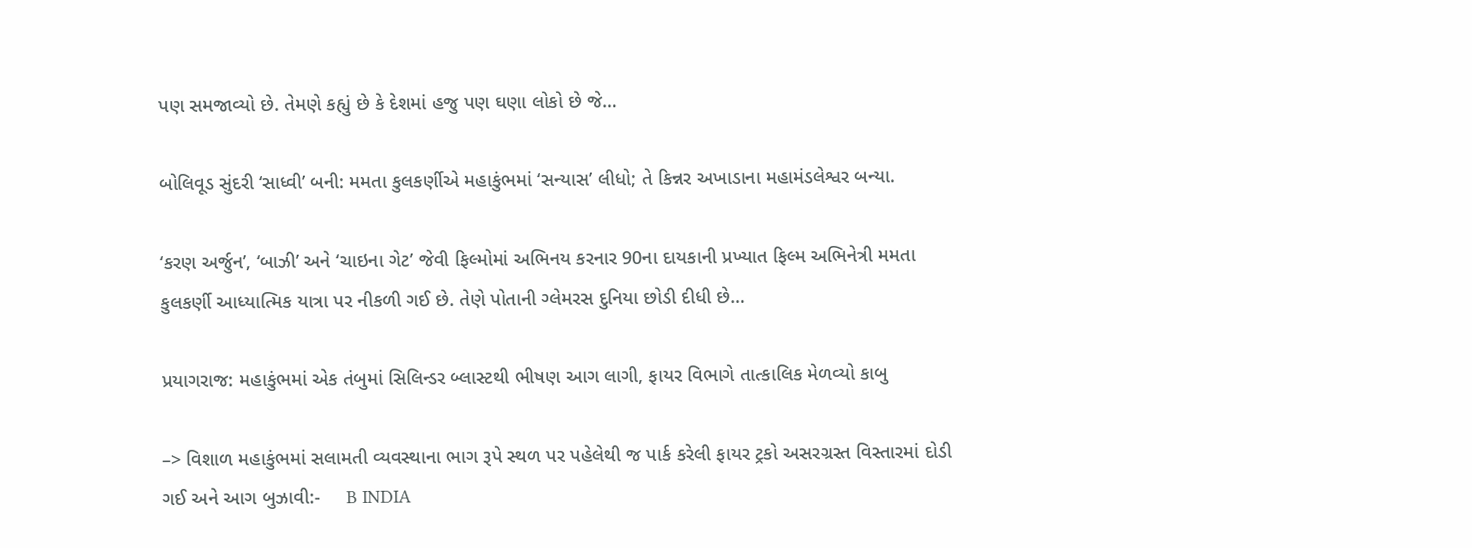પણ સમજાવ્યો છે. તેમણે કહ્યું છે કે દેશમાં હજુ પણ ઘણા લોકો છે જે…

બોલિવૂડ સુંદરી ‘સાધ્વી’ બની: મમતા કુલકર્ણીએ મહાકુંભમાં ‘સન્યાસ’ લીધો; તે કિન્નર અખાડાના મહામંડલેશ્વર બન્યા.

‘કરણ અર્જુન’, ‘બાઝી’ અને ‘ચાઇના ગેટ’ જેવી ફિલ્મોમાં અભિનય કરનાર 90ના દાયકાની પ્રખ્યાત ફિલ્મ અભિનેત્રી મમતા કુલકર્ણી આધ્યાત્મિક યાત્રા પર નીકળી ગઈ છે. તેણે પોતાની ગ્લેમરસ દુનિયા છોડી દીધી છે…

પ્રયાગરાજ: મહાકુંભમાં એક તંબુમાં સિલિન્ડર બ્લાસ્ટથી ભીષણ આગ લાગી, ફાયર વિભાગે તાત્કાલિક મેળવ્યો કાબુ

–> વિશાળ મહાકુંભમાં સલામતી વ્યવસ્થાના ભાગ રૂપે સ્થળ પર પહેલેથી જ પાર્ક કરેલી ફાયર ટ્રકો અસરગ્રસ્ત વિસ્તારમાં દોડી ગઈ અને આગ બુઝાવી:-     B INDIA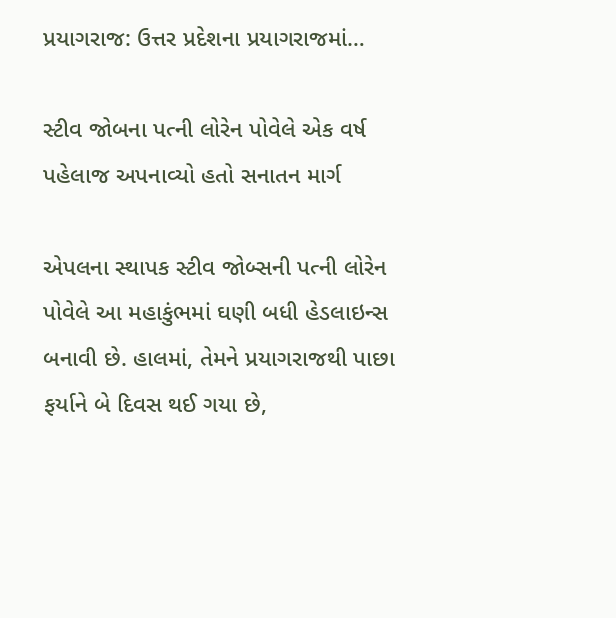પ્રયાગરાજ: ઉત્તર પ્રદેશના પ્રયાગરાજમાં…

સ્ટીવ જોબના પત્ની લોરેન પોવેલે એક વર્ષ પહેલાજ અપનાવ્યો હતો સનાતન માર્ગ

એપલના સ્થાપક સ્ટીવ જોબ્સની પત્ની લોરેન પોવેલે આ મહાકુંભમાં ઘણી બધી હેડલાઇન્સ બનાવી છે. હાલમાં, તેમને પ્રયાગરાજથી પાછા ફર્યાને બે દિવસ થઈ ગયા છે,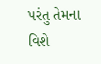પરંતુ તેમના વિશે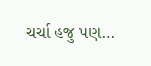ચર્ચા હજુ પણ…